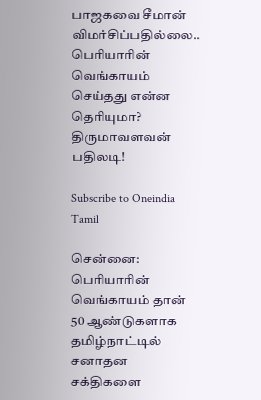பாஜகவை சீமான் விமர்சிப்பதில்லை.. பெரியாரின் வெங்காயம் செய்தது என்ன தெரியுமா? திருமாவளவன் பதிலடி!

Subscribe to Oneindia Tamil

சென்னை: பெரியாரின் வெங்காயம் தான் 50 ஆண்டுகளாக தமிழ்நாட்டில் சனாதன சக்திகளை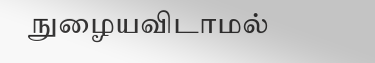நுழையவிடாமல்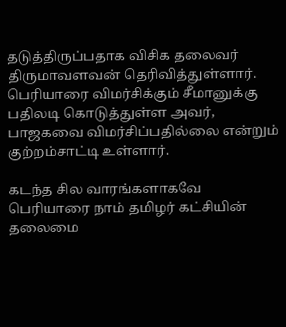தடுத்திருப்பதாக விசிக தலைவர் திருமாவளவன் தெரிவித்துள்ளார். பெரியாரை விமர்சிக்கும் சீமானுக்கு பதிலடி கொடுத்துள்ள அவர், பாஜகவை விமர்சிப்பதில்லை என்றும் குற்றம்சாட்டி உள்ளார்.

கடந்த சில வாரங்களாகவே பெரியாரை நாம் தமிழர் கட்சியின் தலைமை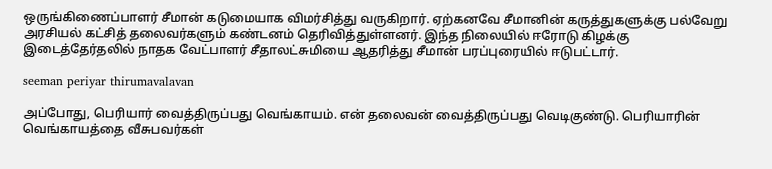ஒருங்கிணைப்பாளர் சீமான் கடுமையாக விமர்சித்து வருகிறார். ஏற்கனவே சீமானின் கருத்துகளுக்கு பல்வேறு அரசியல் கட்சித் தலைவர்களும் கண்டனம் தெரிவித்துள்ளனர். இந்த நிலையில் ஈரோடு கிழக்கு இடைத்தேர்தலில் நாதக வேட்பாளர் சீதாலட்சுமியை ஆதரித்து சீமான் பரப்புரையில் ஈடுபட்டார்.

seeman periyar thirumavalavan

அப்போது, பெரியார் வைத்திருப்பது வெங்காயம். என் தலைவன் வைத்திருப்பது வெடிகுண்டு. பெரியாரின் வெங்காயத்தை வீசுபவர்கள்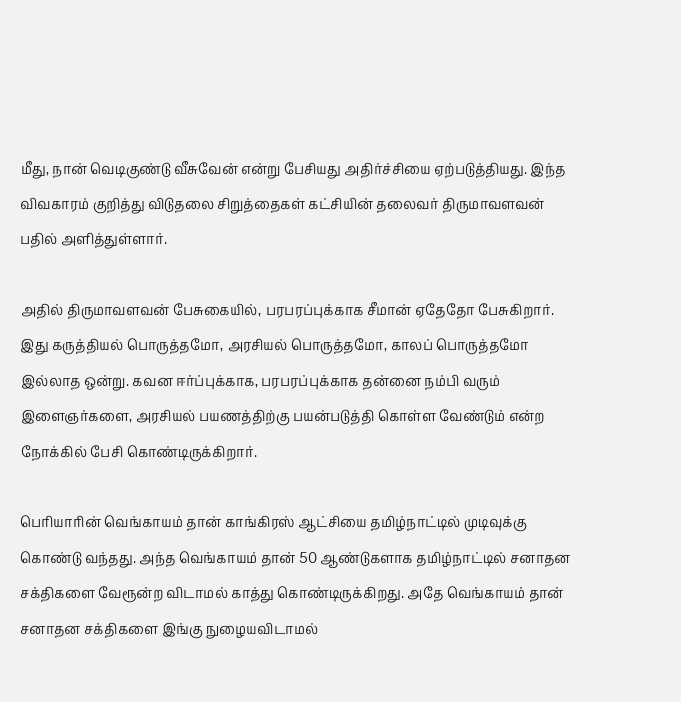மீது, நான் வெடிகுண்டு வீசுவேன் என்று பேசியது அதிர்ச்சியை ஏற்படுத்தியது. இந்த விவகாரம் குறித்து விடுதலை சிறுத்தைகள் கட்சியின் தலைவர் திருமாவளவன் பதில் அளித்துள்ளார்.

அதில் திருமாவளவன் பேசுகையில், பரபரப்புக்காக சீமான் ஏதேதோ பேசுகிறார். இது கருத்தியல் பொருத்தமோ, அரசியல் பொருத்தமோ, காலப் பொருத்தமோ இல்லாத ஒன்று. கவன ஈர்ப்புக்காக, பரபரப்புக்காக தன்னை நம்பி வரும் இளைஞர்களை, அரசியல் பயணத்திற்கு பயன்படுத்தி கொள்ள வேண்டும் என்ற நோக்கில் பேசி கொண்டிருக்கிறார்.

பெரியாரின் வெங்காயம் தான் காங்கிரஸ் ஆட்சியை தமிழ்நாட்டில் முடிவுக்கு கொண்டு வந்தது. அந்த வெங்காயம் தான் 50 ஆண்டுகளாக தமிழ்நாட்டில் சனாதன சக்திகளை வேரூன்ற விடாமல் காத்து கொண்டிருக்கிறது. அதே வெங்காயம் தான் சனாதன சக்திகளை இங்கு நுழையவிடாமல்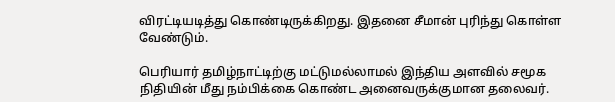விரட்டியடித்து கொண்டிருக்கிறது. இதனை சீமான் புரிந்து கொள்ள வேண்டும்.

பெரியார் தமிழ்நாட்டிற்கு மட்டுமல்லாமல் இந்திய அளவில் சமூக நிதியின் மீது நம்பிக்கை கொண்ட அனைவருக்குமான தலைவர்.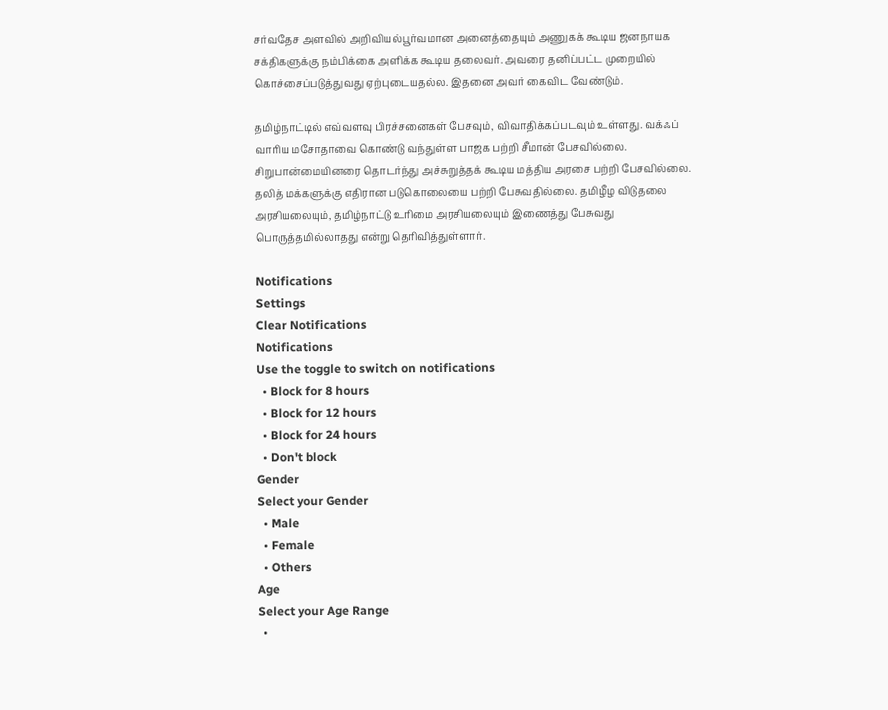சர்வதேச அளவில் அறிவியல்பூர்வமான அனைத்தையும் அணுகக் கூடிய ஜனநாயக சக்திகளுக்கு நம்பிக்கை அளிக்க கூடிய தலைவர். அவரை தனிப்பட்ட முறையில் கொச்சைப்படுத்துவது ஏற்புடையதல்ல. இதனை அவர் கைவிட வேண்டும்.

தமிழ்நாட்டில் எவ்வளவு பிரச்சனைகள் பேசவும், விவாதிக்கப்படவும் உள்ளது. வக்ஃப் வாரிய மசோதாவை கொண்டு வந்துள்ள பாஜக பற்றி சீமான் பேசவில்லை. சிறுபான்மையினரை தொடர்ந்து அச்சுறுத்தக் கூடிய மத்திய அரசை பற்றி பேசவில்லை. தலித் மக்களுக்கு எதிரான படுகொலையை பற்றி பேசுவதில்லை. தமிழீழ விடுதலை அரசியலையும், தமிழ்நாட்டு உரிமை அரசியலையும் இணைத்து பேசுவது பொருத்தமில்லாதது என்று தெரிவித்துள்ளார்.

Notifications
Settings
Clear Notifications
Notifications
Use the toggle to switch on notifications
  • Block for 8 hours
  • Block for 12 hours
  • Block for 24 hours
  • Don't block
Gender
Select your Gender
  • Male
  • Female
  • Others
Age
Select your Age Range
  •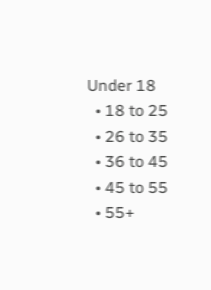Under 18
  • 18 to 25
  • 26 to 35
  • 36 to 45
  • 45 to 55
  • 55+